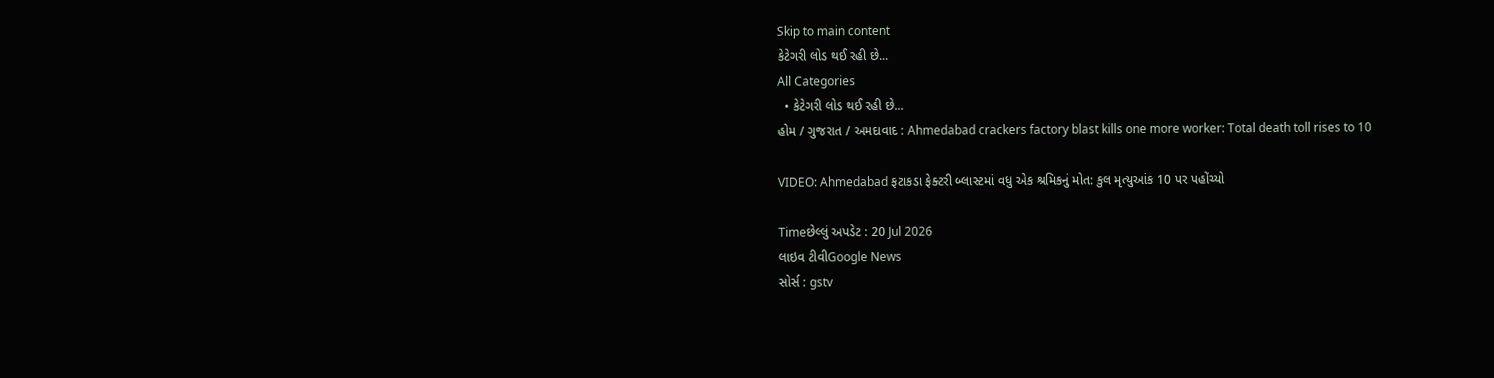Skip to main content
કેટેગરી લોડ થઈ રહી છે...
All Categories
  • કેટેગરી લોડ થઈ રહી છે...
હોમ / ગુજરાત / અમદાવાદ : Ahmedabad crackers factory blast kills one more worker: Total death toll rises to 10

VIDEO: Ahmedabad ફટાકડા ફેક્ટરી બ્લાસ્ટમાં વધુ એક શ્રમિકનું મોત: કુલ મૃત્યુઆંક 10 પર પહોંચ્યો

Timeછેલ્લું અપડેટ : 20 Jul 2026
લાઇવ ટીવીGoogle News
સોર્સ : gstv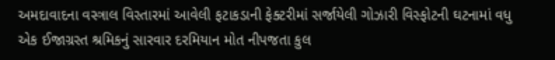અમદાવાદના વસ્ત્રાલ વિસ્તારમાં આવેલી ફટાકડાની ફેક્ટરીમાં સર્જાયેલી ગોઝારી વિસ્ફોટની ઘટનામાં વધુ એક ઈજાગ્રસ્ત શ્રમિકનું સારવાર દરમિયાન મોત નીપજતા કુલ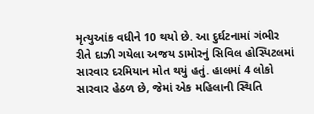મૃત્યુઆંક વધીને 10 થયો છે. આ દુર્ઘટનામાં ગંભીર રીતે દાઝી ગયેલા અજય ડામોરનું સિવિલ હોસ્પિટલમાં સારવાર દરમિયાન મોત થયું હતું. હાલમાં 4 લોકો સારવાર હેઠળ છે, જેમાં એક મહિલાની સ્થિતિ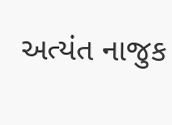અત્યંત નાજુક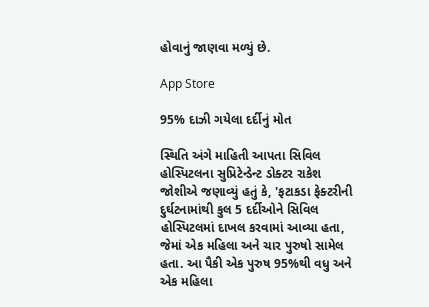હોવાનું જાણવા મળ્યું છે.

App Store

95% દાઝી ગયેલા દર્દીનું મોત

સ્થિતિ અંગે માહિતી આપતા સિવિલ હોસ્પિટલના સુપ્રિટેન્ડેન્ટ ડોક્ટર રાકેશ જોશીએ જણાવ્યું હતું કે, 'ફટાકડા ફેક્ટરીની દુર્ઘટનામાંથી કુલ 5 દર્દીઓને સિવિલ હોસ્પિટલમાં દાખલ કરવામાં આવ્યા હતા, જેમાં એક મહિલા અને ચાર પુરુષો સામેલ હતા. આ પૈકી એક પુરુષ 95%થી વધુ અને એક મહિલા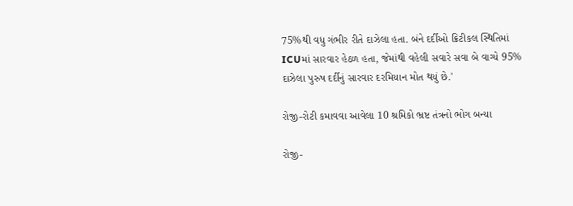75%થી વધુ ગંભીર રીતે દાઝેલા હતા. બંને દર્દીઓ ક્રિટીકલ સ્થિતિમાં ICUમાં સારવાર હેઠળ હતા, જેમાંથી વહેલી સવારે સવા બે વાગ્યે 95% દાઝેલા પુરુષ દર્દીનું સારવાર દરમિયાન મોત થયું છે.'

રોજી-રોટી કમાવવા આવેલા 10 શ્રમિકો ભ્રષ્ટ તંત્રનો ભોગ બન્યા

રોજી-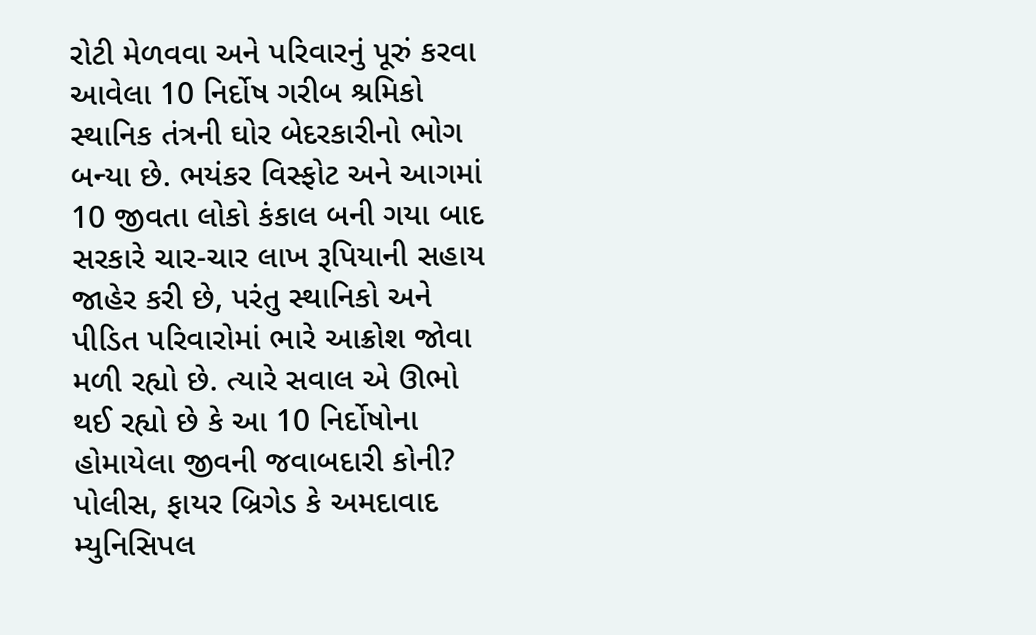રોટી મેળવવા અને પરિવારનું પૂરું કરવા આવેલા 10 નિર્દોષ ગરીબ શ્રમિકો સ્થાનિક તંત્રની ઘોર બેદરકારીનો ભોગ બન્યા છે. ભયંકર વિસ્ફોટ અને આગમાં 10 જીવતા લોકો કંકાલ બની ગયા બાદ સરકારે ચાર-ચાર લાખ રૂપિયાની સહાય જાહેર કરી છે, પરંતુ સ્થાનિકો અને પીડિત પરિવારોમાં ભારે આક્રોશ જોવા મળી રહ્યો છે. ત્યારે સવાલ એ ઊભો થઈ રહ્યો છે કે આ 10 નિર્દોષોના હોમાયેલા જીવની જવાબદારી કોની? પોલીસ, ફાયર બ્રિગેડ કે અમદાવાદ મ્યુનિસિપલ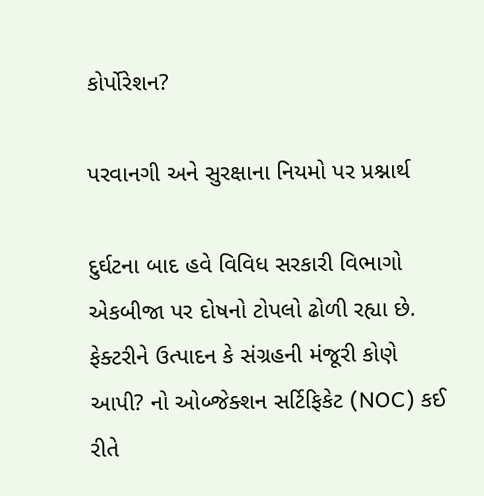કોર્પોરેશન?

પરવાનગી અને સુરક્ષાના નિયમો પર પ્રશ્નાર્થ

દુર્ઘટના બાદ હવે વિવિધ સરકારી વિભાગો એકબીજા પર દોષનો ટોપલો ઢોળી રહ્યા છે. ફેક્ટરીને ઉત્પાદન કે સંગ્રહની મંજૂરી કોણે આપી? નો ઓબ્જેક્શન સર્ટિફિકેટ (NOC) કઈ રીતે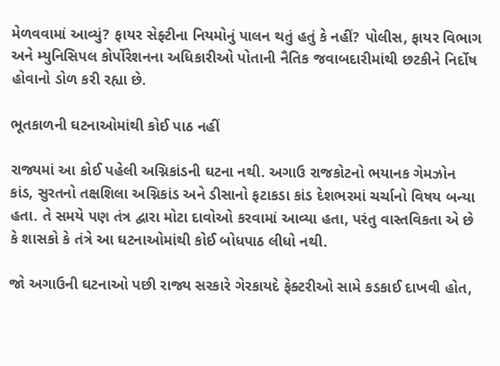મેળવવામાં આવ્યું? ફાયર સેફ્ટીના નિયમોનું પાલન થતું હતું કે નહીં? પોલીસ, ફાયર વિભાગ અને મ્યુનિસિપલ કોર્પોરેશનના અધિકારીઓ પોતાની નૈતિક જવાબદારીમાંથી છટકીને નિર્દોષ હોવાનો ડોળ કરી રહ્યા છે.

ભૂતકાળની ઘટનાઓમાંથી કોઈ પાઠ નહીં

રાજ્યમાં આ કોઈ પહેલી અગ્નિકાંડની ઘટના નથી. અગાઉ રાજકોટનો ભયાનક ગેમઝોન કાંડ, સુરતનો તક્ષશિલા અગ્નિકાંડ અને ડીસાનો ફટાકડા કાંડ દેશભરમાં ચર્ચાનો વિષય બન્યા હતા. તે સમયે પણ તંત્ર દ્વારા મોટા દાવોઓ કરવામાં આવ્યા હતા, પરંતુ વાસ્તવિકતા એ છે કે શાસકો કે તંત્રે આ ઘટનાઓમાંથી કોઈ બોધપાઠ લીધો નથી.

જો અગાઉની ઘટનાઓ પછી રાજ્ય સરકારે ગેરકાયદે ફેક્ટરીઓ સામે કડકાઈ દાખવી હોત,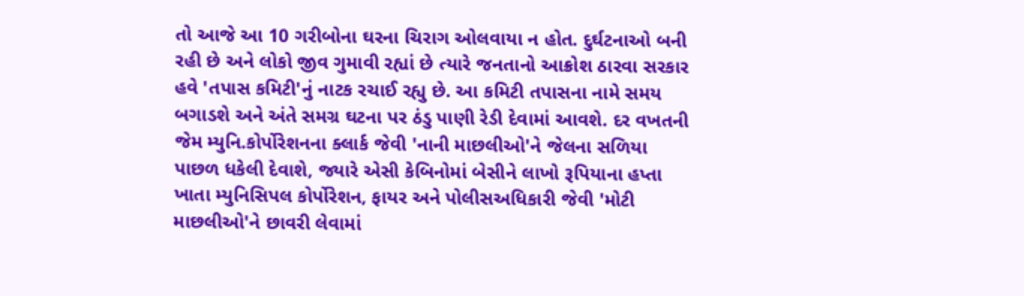તો આજે આ 10 ગરીબોના ઘરના ચિરાગ ઓલવાયા ન હોત. દુર્ઘટનાઓ બની રહી છે અને લોકો જીવ ગુમાવી રહ્યાં છે ત્યારે જનતાનો આક્રોશ ઠારવા સરકાર હવે 'તપાસ કમિટી'નું નાટક રચાઈ રહ્યુ છે. આ કમિટી તપાસના નામે સમય બગાડશે અને અંતે સમગ્ર ઘટના પર ઠંડુ પાણી રેડી દેવામાં આવશે. દર વખતની જેમ મ્યુનિ.કોર્પોરેશનના ક્લાર્ક જેવી 'નાની માછલીઓ'ને જેલના સળિયા પાછળ ધકેલી દેવાશે, જ્યારે એસી કેબિનોમાં બેસીને લાખો રૂપિયાના હપ્તા ખાતા મ્યુનિસિપલ કોર્પોરેશન, ફાયર અને પોલીસઅધિકારી જેવી 'મોટી માછલીઓ'ને છાવરી લેવામાં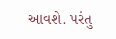આવશે. પરંતુ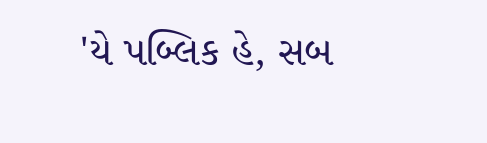'યે પબ્લિક હે, સબ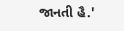જાનતી હૈ.'